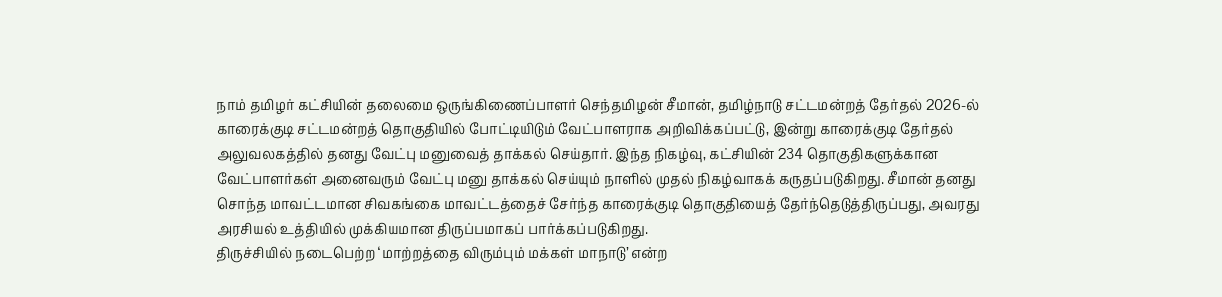நாம் தமிழர் கட்சியின் தலைமை ஒருங்கிணைப்பாளர் செந்தமிழன் சீமான், தமிழ்நாடு சட்டமன்றத் தேர்தல் 2026-ல் காரைக்குடி சட்டமன்றத் தொகுதியில் போட்டியிடும் வேட்பாளராக அறிவிக்கப்பட்டு, இன்று காரைக்குடி தேர்தல் அலுவலகத்தில் தனது வேட்பு மனுவைத் தாக்கல் செய்தார். இந்த நிகழ்வு, கட்சியின் 234 தொகுதிகளுக்கான வேட்பாளர்கள் அனைவரும் வேட்பு மனு தாக்கல் செய்யும் நாளில் முதல் நிகழ்வாகக் கருதப்படுகிறது. சீமான் தனது சொந்த மாவட்டமான சிவகங்கை மாவட்டத்தைச் சேர்ந்த காரைக்குடி தொகுதியைத் தேர்ந்தெடுத்திருப்பது, அவரது அரசியல் உத்தியில் முக்கியமான திருப்பமாகப் பார்க்கப்படுகிறது.
திருச்சியில் நடைபெற்ற ‘மாற்றத்தை விரும்பும் மக்கள் மாநாடு’ என்ற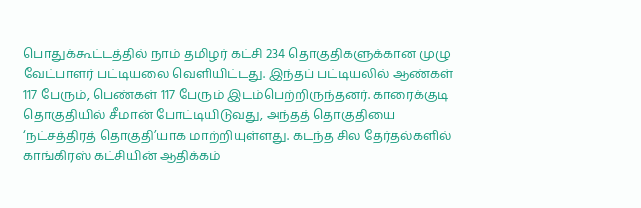பொதுக்கூட்டத்தில் நாம் தமிழர் கட்சி 234 தொகுதிகளுக்கான முழு வேட்பாளர் பட்டியலை வெளியிட்டது. இந்தப் பட்டியலில் ஆண்கள் 117 பேரும், பெண்கள் 117 பேரும் இடம்பெற்றிருந்தனர். காரைக்குடி தொகுதியில் சீமான் போட்டியிடுவது, அந்தத் தொகுதியை ‘நட்சத்திரத் தொகுதி’யாக மாற்றியுள்ளது. கடந்த சில தேர்தல்களில் காங்கிரஸ் கட்சியின் ஆதிக்கம்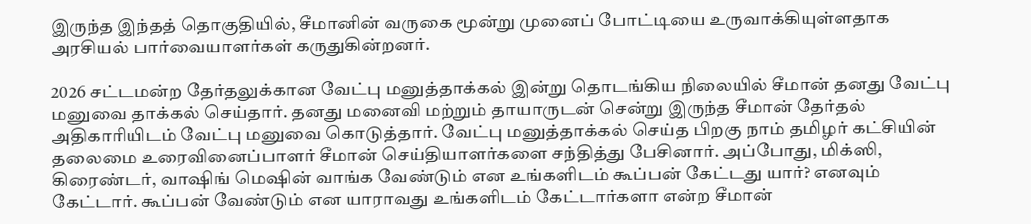இருந்த இந்தத் தொகுதியில், சீமானின் வருகை மூன்று முனைப் போட்டியை உருவாக்கியுள்ளதாக அரசியல் பார்வையாளர்கள் கருதுகின்றனர்.

2026 சட்டமன்ற தேர்தலுக்கான வேட்பு மனுத்தாக்கல் இன்று தொடங்கிய நிலையில் சீமான் தனது வேட்பு மனுவை தாக்கல் செய்தார். தனது மனைவி மற்றும் தாயாருடன் சென்று இருந்த சீமான் தேர்தல் அதிகாரியிடம் வேட்பு மனுவை கொடுத்தார். வேட்பு மனுத்தாக்கல் செய்த பிறகு நாம் தமிழர் கட்சியின் தலைமை உரைவினைப்பாளர் சீமான் செய்தியாளர்களை சந்தித்து பேசினார். அப்போது, மிக்ஸி, கிரைண்டர், வாஷிங் மெஷின் வாங்க வேண்டும் என உங்களிடம் கூப்பன் கேட்டது யார்? எனவும் கேட்டார். கூப்பன் வேண்டும் என யாராவது உங்களிடம் கேட்டார்களா என்ற சீமான்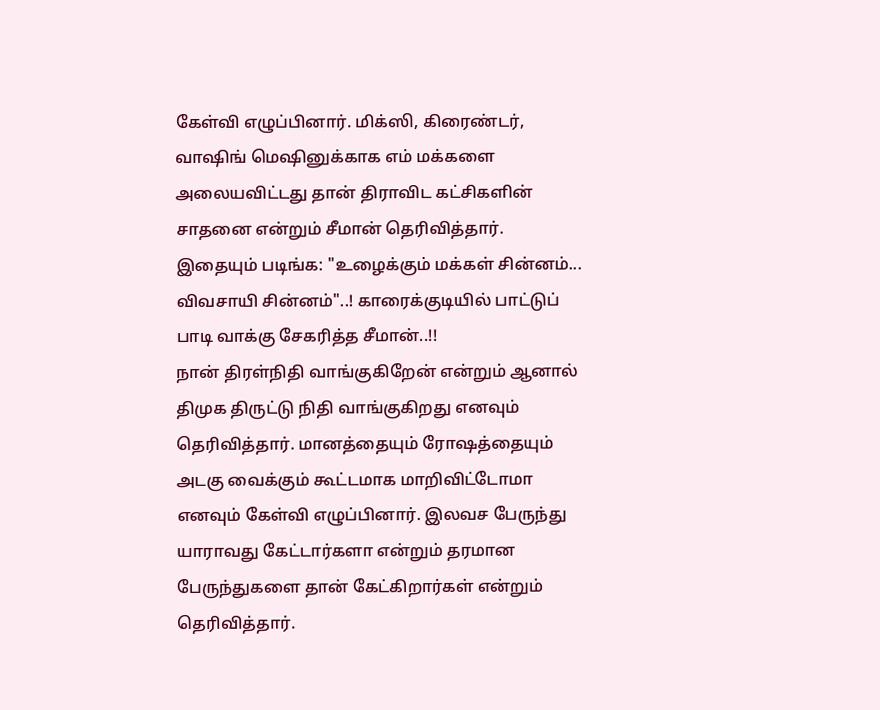கேள்வி எழுப்பினார். மிக்ஸி, கிரைண்டர், வாஷிங் மெஷினுக்காக எம் மக்களை அலையவிட்டது தான் திராவிட கட்சிகளின் சாதனை என்றும் சீமான் தெரிவித்தார்.
இதையும் படிங்க: "உழைக்கும் மக்கள் சின்னம்... விவசாயி சின்னம்"..! காரைக்குடியில் பாட்டுப் பாடி வாக்கு சேகரித்த சீமான்..!!
நான் திரள்நிதி வாங்குகிறேன் என்றும் ஆனால் திமுக திருட்டு நிதி வாங்குகிறது எனவும் தெரிவித்தார். மானத்தையும் ரோஷத்தையும் அடகு வைக்கும் கூட்டமாக மாறிவிட்டோமா எனவும் கேள்வி எழுப்பினார். இலவச பேருந்து யாராவது கேட்டார்களா என்றும் தரமான பேருந்துகளை தான் கேட்கிறார்கள் என்றும் தெரிவித்தார்.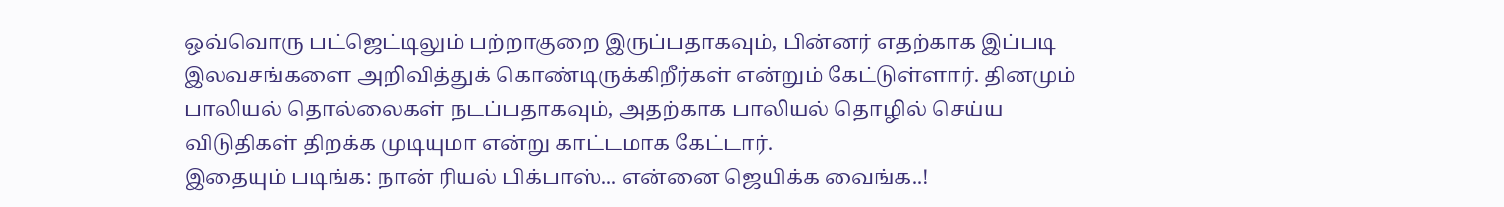ஒவ்வொரு பட்ஜெட்டிலும் பற்றாகுறை இருப்பதாகவும், பின்னர் எதற்காக இப்படி இலவசங்களை அறிவித்துக் கொண்டிருக்கிறீர்கள் என்றும் கேட்டுள்ளார். தினமும் பாலியல் தொல்லைகள் நடப்பதாகவும், அதற்காக பாலியல் தொழில் செய்ய விடுதிகள் திறக்க முடியுமா என்று காட்டமாக கேட்டார்.
இதையும் படிங்க: நான் ரியல் பிக்பாஸ்... என்னை ஜெயிக்க வைங்க..!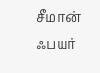சீமான் ஃபயர்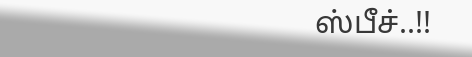ஸ்பீச்..!!